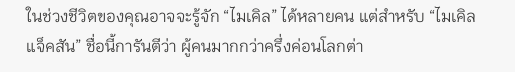ในช่วงชีวิตของคุณอาจจะรู้จัก “ไมเคิล” ได้หลายคน แต่สำหรับ “ไมเคิล แจ็คสัน” ชื่อนี้การันตีว่า ผู้คนมากกว่าครึ่งค่อนโลกต่า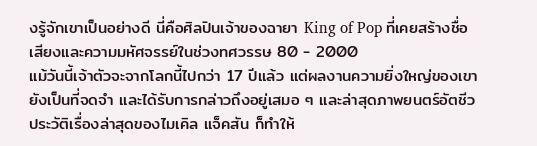งรู้จักเขาเป็นอย่างดี นี่คือศิลปินเจ้าของฉายา King of Pop ที่เคยสร้างชื่อเสียงและความมหัศจรรย์ในช่วงทศวรรษ 80 - 2000
แม้วันนี้เจ้าตัวจะจากโลกนี้ไปกว่า 17 ปีแล้ว แต่ผลงานความยิ่งใหญ่ของเขายังเป็นที่จดจำ และได้รับการกล่าวถึงอยู่เสมอ ๆ และล่าสุดภาพยนตร์อัตชีวประวัติเรื่องล่าสุดของไมเคิล แจ็คสัน ก็ทำให้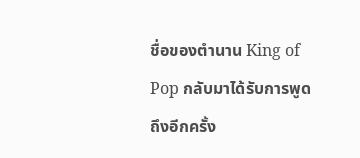ชื่อของตำนาน King of Pop กลับมาได้รับการพูดถึงอีกครั้ง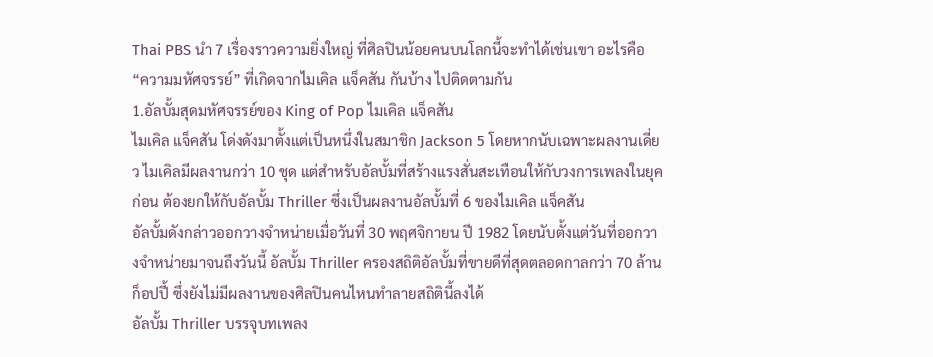Thai PBS นำ 7 เรื่องราวความยิ่งใหญ่ ที่ศิลปินน้อยคนบนโลกนี้จะทำได้เช่นเขา อะไรคือ “ความมหัศจรรย์” ที่เกิดจากไมเคิล แจ็คสัน กันบ้าง ไปติดตามกัน
1.อัลบั้มสุดมหัศจรรย์ของ King of Pop ไมเคิล แจ็คสัน
ไมเคิล แจ็คสัน โด่งดังมาตั้งแต่เป็นหนึ่งในสมาชิก Jackson 5 โดยหากนับเฉพาะผลงานเดี่ยว ไมเคิลมีผลงานกว่า 10 ชุด แต่สำหรับอัลบั้มที่สร้างแรงสั่นสะเทือนให้กับวงการเพลงในยุคก่อน ต้องยกให้กับอัลบั้ม Thriller ซึ่งเป็นผลงานอัลบั้มที่ 6 ของไมเคิล แจ็คสัน
อัลบั้มดังกล่าวออกวางจำหน่ายเมื่อวันที่ 30 พฤศจิกายน ปี 1982 โดยนับตั้งแต่วันที่ออกวางจำหน่ายมาจนถึงวันนี้ อัลบั้ม Thriller ครองสถิติอัลบั้มที่ขายดีที่สุดตลอดกาลกว่า 70 ล้านก็อปปี้ ซึ่งยังไม่มีผลงานของศิลปินคนไหนทำลายสถิตินี้ลงได้
อัลบั้ม Thriller บรรจุบทเพลง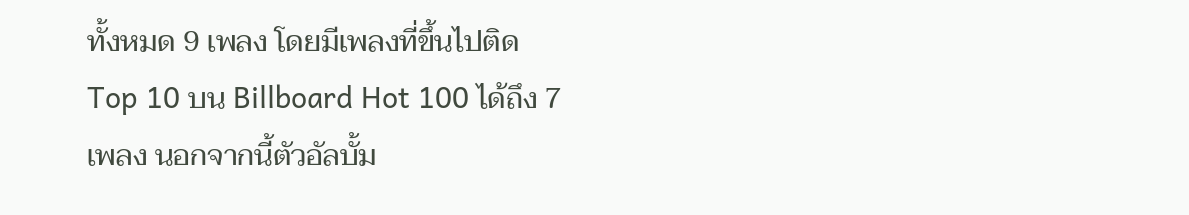ทั้งหมด 9 เพลง โดยมีเพลงที่ขึ้นไปติด Top 10 บน Billboard Hot 100 ได้ถึง 7 เพลง นอกจากนี้ตัวอัลบั้ม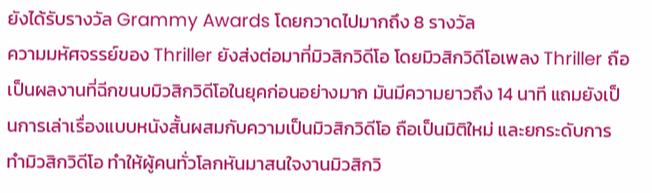ยังได้รับรางวัล Grammy Awards โดยกวาดไปมากถึง 8 รางวัล
ความมหัศจรรย์ของ Thriller ยังส่งต่อมาที่มิวสิกวิดีโอ โดยมิวสิกวิดีโอเพลง Thriller ถือเป็นผลงานที่ฉีกขนบมิวสิกวิดีโอในยุคก่อนอย่างมาก มันมีความยาวถึง 14 นาที แถมยังเป็นการเล่าเรื่องแบบหนังสั้นผสมกับความเป็นมิวสิกวิดีโอ ถือเป็นมิติใหม่ และยกระดับการทำมิวสิกวิดีโอ ทำให้ผู้คนทั่วโลกหันมาสนใจงานมิวสิกวิ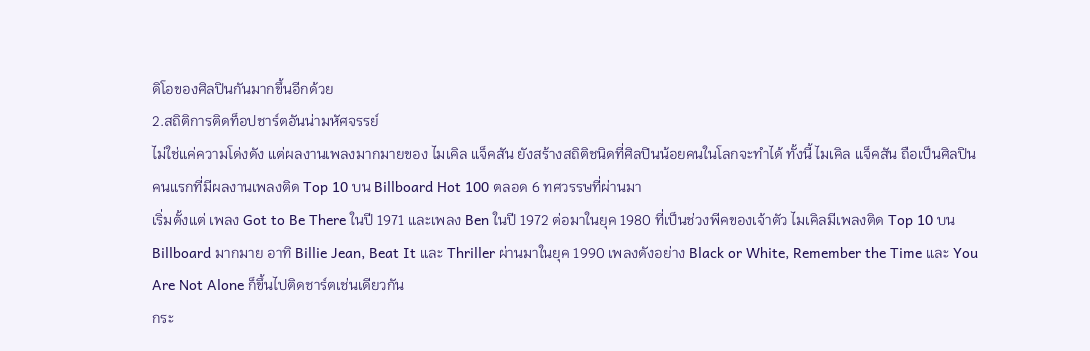ดิโอของศิลปินกันมากขึ้นอีกด้วย
2.สถิติการติดท็อปชาร์ตอันน่ามหัศจรรย์
ไม่ใช่แค่ความโด่งดัง แต่ผลงานเพลงมากมายของ ไมเคิล แจ็คสัน ยังสร้างสถิติชนิดที่ศิลปินน้อยคนในโลกจะทำได้ ทั้งนี้ ไมเคิล แจ็คสัน ถือเป็นศิลปินคนแรกที่มีผลงานเพลงติด Top 10 บน Billboard Hot 100 ตลอด 6 ทศวรรษที่ผ่านมา
เริ่มตั้งแต่ เพลง Got to Be There ในปี 1971 และเพลง Ben ในปี 1972 ต่อมาในยุค 1980 ที่เป็นช่วงพีคของเจ้าตัว ไมเคิลมีเพลงติด Top 10 บน Billboard มากมาย อาทิ Billie Jean, Beat It และ Thriller ผ่านมาในยุค 1990 เพลงดังอย่าง Black or White, Remember the Time และ You Are Not Alone ก็ขึ้นไปติดชาร์ตเช่นเดียวกัน
กระ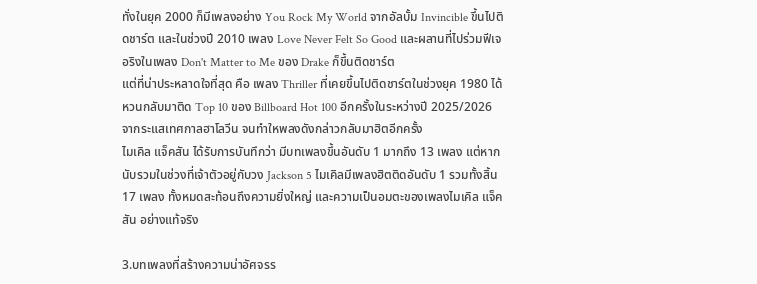ทั่งในยุค 2000 ก็มีเพลงอย่าง You Rock My World จากอัลบั้ม Invincible ขึ้นไปติดชาร์ต และในช่วงปี 2010 เพลง Love Never Felt So Good และผลานที่ไปร่วมฟีเจอริงในเพลง Don't Matter to Me ของ Drake ก็ขึ้นติดชาร์ต
แต่ที่น่าประหลาดใจที่สุด คือ เพลง Thriller ที่เคยขึ้นไปติดชาร์ตในช่วงยุค 1980 ได้หวนกลับมาติด Top 10 ของ Billboard Hot 100 อีกครั้งในระหว่างปี 2025/2026 จากระแสเทศกาลฮาโลวีน จนทำใหพลงดังกล่าวกลับมาฮิตอีกครั้ง
ไมเคิล แจ็คสัน ได้รับการบันทึกว่า มีบทเพลงขึ้นอันดับ 1 มากถึง 13 เพลง แต่หากนับรวมในช่วงที่เจ้าตัวอยู่กับวง Jackson 5 ไมเคิลมีเพลงฮิตติดอันดับ 1 รวมทั้งสิ้น 17 เพลง ทั้งหมดสะท้อนถึงความยิ่งใหญ่ และความเป็นอมตะของเพลงไมเคิล แจ็คสัน อย่างแท้จริง

3.บทเพลงที่สร้างความน่าอัศจรร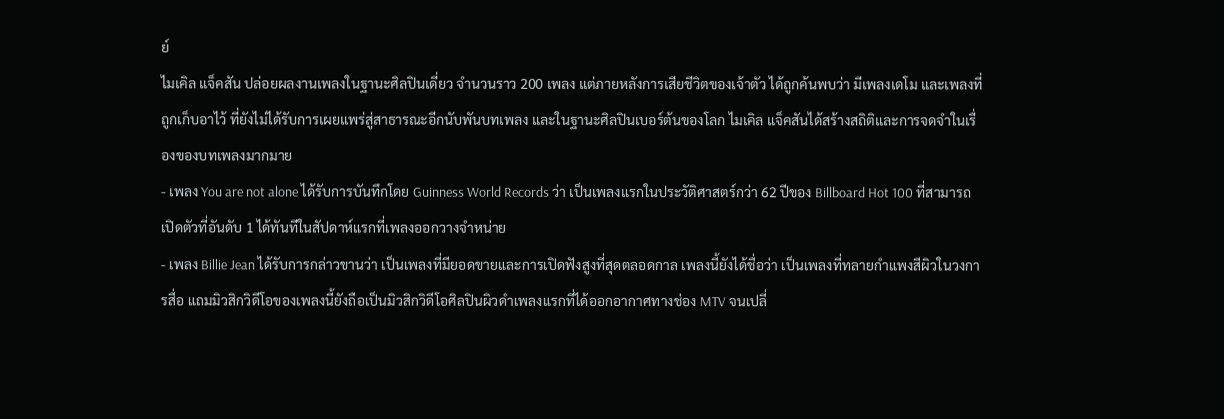ย์
ไมเคิล แจ็คสัน ปล่อยผลงานเพลงในฐานะศิลปินเดี่ยว จำนวนราว 200 เพลง แต่ภายหลังการเสียชีวิตของเจ้าตัว ได้ถูกค้นพบว่า มีเพลงเดโม และเพลงที่ถูกเก็บอาไว้ ที่ยังไม่ได้รับการเผยแพร่สู่สาธารณะอีกนับพันบทเพลง และในฐานะศิลปินเบอร์ต้นของโลก ไมเคิล แจ็คสันได้สร้างสถิติและการจดจำในเรื่องของบทเพลงมากมาย
- เพลง You are not alone ได้รับการบันทึกโดย Guinness World Records ว่า เป็นเพลงแรกในประวัติศาสตร์กว่า 62 ปีของ Billboard Hot 100 ที่สามารถเปิดตัวที่อันดับ 1 ได้ทันทีในสัปดาห์แรกที่เพลงออกวางจำหน่าย
- เพลง Billie Jean ได้รับการกล่าวขานว่า เป็นเพลงที่มียอดขายและการเปิดฟังสูงที่สุดตลอดกาล เพลงนี้ยังได้ชื่อว่า เป็นเพลงที่ทลายกำแพงสีผิวในวงการสื่อ แถมมิวสิกวิดีโอของเพลงนี้ยังถือเป็นมิวสิกวิดีโอศิลปินผิวดำเพลงแรกที่ได้ออกอากาศทางช่อง MTV จนเปลี่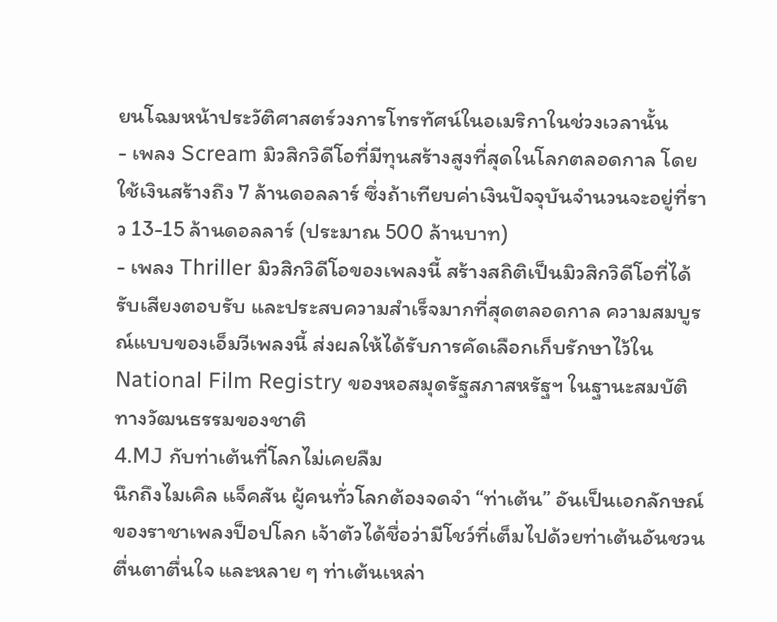ยนโฉมหน้าประวัติศาสตร์วงการโทรทัศน์ในอเมริกาในช่วงเวลานั้น
- เพลง Scream มิวสิกวิดีโอที่มีทุนสร้างสูงที่สุดในโลกตลอดกาล โดยใช้เงินสร้างถึง 7 ล้านดอลลาร์ ซึ่งถ้าเทียบค่าเงินปัจจุบันจำนวนจะอยู่ที่ราว 13-15 ล้านดอลลาร์ (ประมาณ 500 ล้านบาท)
- เพลง Thriller มิวสิกวิดีโอของเพลงนี้ สร้างสถิติเป็นมิวสิกวิดีโอที่ได้รับเสียงตอบรับ และประสบความสำเร็จมากที่สุดตลอดกาล ความสมบูรณ์แบบของเอ็มวีเพลงนี้ ส่งผลให้ได้รับการคัดเลือกเก็บรักษาไว้ใน National Film Registry ของหอสมุดรัฐสภาสหรัฐฯ ในฐานะสมบัติทางวัฒนธรรมของชาติ
4.MJ กับท่าเต้นที่โลกไม่เคยลืม
นึกถึงไมเคิล แจ็คสัน ผู้คนทั่วโลกต้องจดจำ “ท่าเต้น” อันเป็นเอกลักษณ์ของราชาเพลงป็อปโลก เจ้าตัวได้ชื่อว่ามีโชว์ที่เต็มไปด้วยท่าเต้นอันชวนตื่นตาตื่นใจ และหลาย ๆ ท่าเต้นเหล่า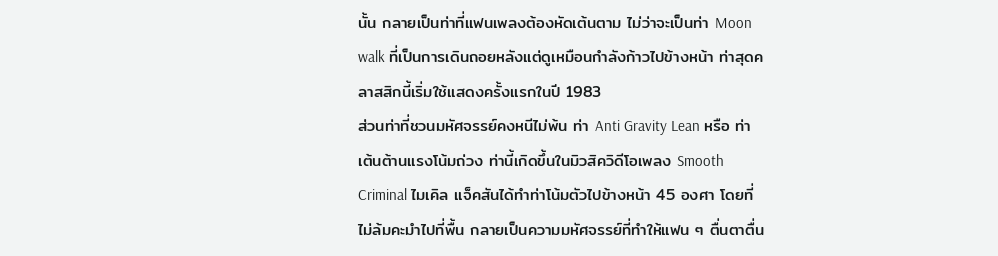นั้น กลายเป็นท่าที่แฟนเพลงต้องหัดเต้นตาม ไม่ว่าจะเป็นท่า Moon walk ที่เป็นการเดินถอยหลังแต่ดูเหมือนกำลังก้าวไปข้างหน้า ท่าสุดคลาสสิกนี้เริ่มใช้แสดงครั้งแรกในปี 1983
ส่วนท่าที่ชวนมหัศจรรย์คงหนีไม่พ้น ท่า Anti Gravity Lean หรือ ท่าเต้นต้านแรงโน้มถ่วง ท่านี้เกิดขึ้นในมิวสิควิดีโอเพลง Smooth Criminal ไมเคิล แจ็คสันได้ทำท่าโน้มตัวไปข้างหน้า 45 องศา โดยที่ไม่ล้มคะมำไปที่พื้น กลายเป็นความมหัศจรรย์ที่ทำให้แฟน ๆ ตื่นตาตื่น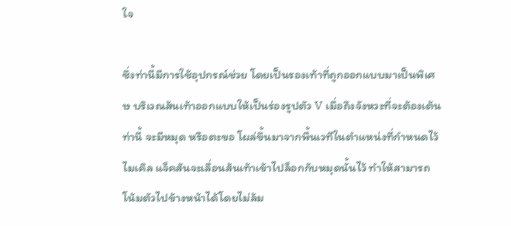ใจ

ซึ่งท่านี้มีการใช้อุปกรณ์ช่วย โดยเป็นรองเท้าที่ถูกออกแบบมาเป็นพิเศษ บริเวณส้นเท้าออกแบบให้เป็นร่องรูปตัว V เมื่อถึงจังหวะที่จะต้องเต้นท่านี้ จะมีหมุด หรือตะขอ โผล่ขึ้นมาจากพื้นเวทีในตำแหน่งที่กำหนดไว้ ไมเคิล แจ็คสันจะเลื่อนส้นเท้าเข้าไปล็อกกับหมุดนั้นไว้ ทำให้สามารถโน้มตัวไปข้างหน้าได้โดยไม่ล้ม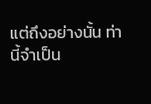แต่ถึงอย่างนั้น ท่านี้จำเป็น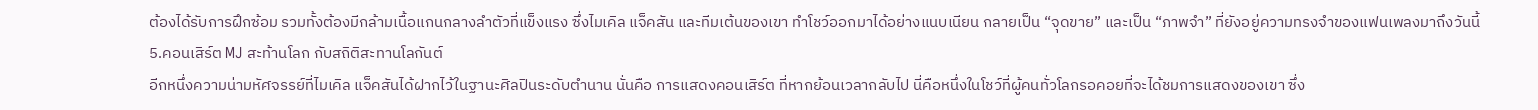ต้องได้รับการฝึกซ้อม รวมทั้งต้องมีกล้ามเนื้อแกนกลางลำตัวที่แข็งแรง ซึ่งไมเคิล แจ็คสัน และทีมเต้นของเขา ทำโชว์ออกมาได้อย่างแนบเนียน กลายเป็น “จุดขาย” และเป็น “ภาพจำ” ที่ยังอยู่ความทรงจำของแฟนเพลงมาถึงวันนี้
5.คอนเสิร์ต MJ สะท้านโลก กับสถิติสะทานโลกันต์
อีกหนึ่งความน่ามหัศจรรย์ที่ไมเคิล แจ็คสันได้ฝากไว้ในฐานะศิลปินระดับตำนาน นั่นคือ การแสดงคอนเสิร์ต ที่หากย้อนเวลากลับไป นี่คือหนึ่งในโชว์ที่ผู้คนทั่วโลกรอคอยที่จะได้ชมการแสดงของเขา ซึ่ง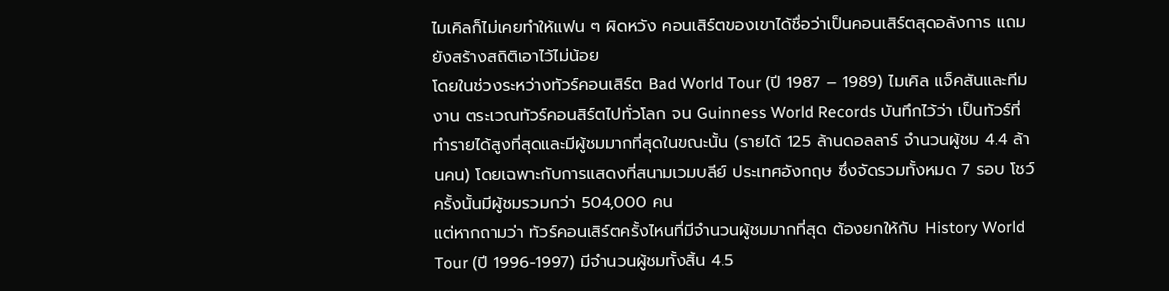ไมเคิลก็ไม่เคยทำให้แฟน ๆ ผิดหวัง คอนเสิร์ตของเขาได้ชื่อว่าเป็นคอนเสิร์ตสุดอลังการ แถมยังสร้างสถิติเอาไว้ไม่น้อย
โดยในช่วงระหว่างทัวร์คอนเสิร์ต Bad World Tour (ปี 1987 – 1989) ไมเคิล แจ็คสันและทีมงาน ตระเวณทัวร์คอนสิร์ตไปทั่วโลก จน Guinness World Records บันทึกไว้ว่า เป็นทัวร์ที่ทำรายได้สูงที่สุดและมีผู้ชมมากที่สุดในขณะนั้น (รายได้ 125 ล้านดอลลาร์ จำนวนผู้ชม 4.4 ล้านคน) โดยเฉพาะกับการแสดงที่สนามเวมบลีย์ ประเทศอังกฤษ ซึ่งจัดรวมทั้งหมด 7 รอบ โชว์ครั้งนั้นมีผู้ชมรวมกว่า 504,000 คน
แต่หากถามว่า ทัวร์คอนเสิร์ตครั้งไหนที่มีจำนวนผู้ชมมากที่สุด ต้องยกให้กับ History World Tour (ปี 1996-1997) มีจำนวนผู้ชมทั้งสิ้น 4.5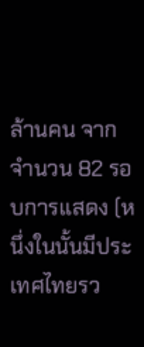ล้านคน จากจำนวน 82 รอบการแสดง (หนึ่งในนั้นมีประเทศไทยรว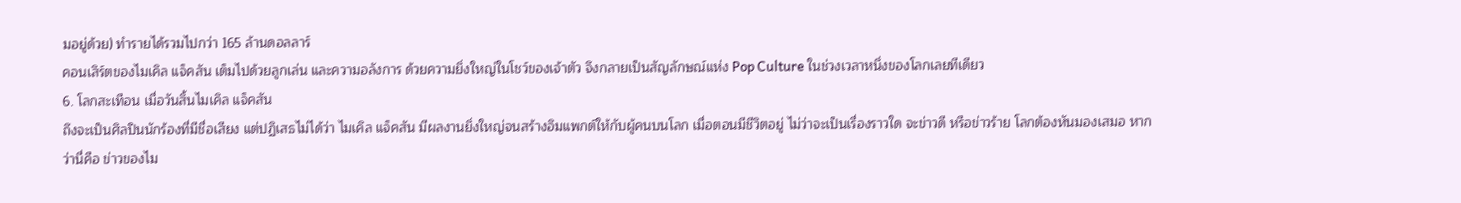มอยู่ด้วย) ทำรายได้รวมไปกว่า 165 ล้านดอลลาร์
คอนเสิร์ตของไมเคิล แจ็คสัน เต็มไปด้วยลูกเล่น และความอลังการ ด้วยความยิ่งใหญ่ในโชว์ของเจ้าตัว จึงกลายเป็นสัญลักษณ์แห่ง Pop Culture ในช่วงเวลาหนึ่งของโลกเลยทีเดียว
6. โลกสะเทือน เมื่อวันสิ้นไมเคิล แจ็คสัน
ถึงจะเป็นศิลปินนักร้องที่มีชื่อเสียง แต่ปฏิเสธไม่ได้ว่า ไมเคิล แจ็คสัน มีผลงานยิ่งใหญ่จนสร้างอิมแพกต์ให้กับผู้คนบนโลก เมื่อตอนมีชีวิตอยู่ ไม่ว่าจะเป็นเรื่องราวใด จะข่าวดี หรือข่าวร้าย โลกต้องหันมองเสมอ หากว่านี่คือ ข่าวของไม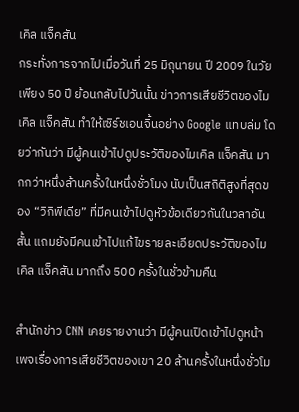เคิล แจ็คสัน
กระทั่งการจากไปเมื่อวันที่ 25 มิถุนายน ปี 2009 ในวัยเพียง 50 ปี ย้อนกลับไปวันนั้น ข่าวการเสียชีวิตของไมเคิล แจ็คสัน ทำให้เซิร์ชเอนจิ้นอย่าง Google แทบล่ม โดยว่ากันว่า มีผู้คนเข้าไปดูประวัติของไมเคิล แจ็คสัน มากกว่าหนึ่งล้านครั้งในหนึ่งชั่วโมง นับเป็นสถิติสูงที่สุดของ “วิกิพีเดีย” ที่มีคนเข้าไปดูหัวข้อเดียวกันในวลาอันสั้น แถมยังมีคนเข้าไปแก้ไขรายละเอียดประวัติของไมเคิล แจ็คสัน มากถึง 500 ครั้งในชั่วข้ามคืน

สำนักข่าว CNN เคยรายงานว่า มีผู้คนเปิดเข้าไปดูหน้าเพจเรื่องการเสียชีวิตของเขา 20 ล้านครั้งในหนึ่งชั่วโม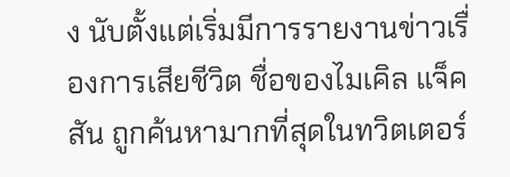ง นับตั้งแต่เริ่มมีการรายงานข่าวเรื่องการเสียชีวิต ชื่อของไมเคิล แจ็คสัน ถูกค้นหามากที่สุดในทวิตเตอร์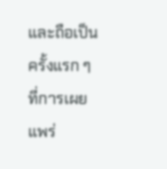และถือเป็นครั้งแรก ๆ ที่การเผยแพร่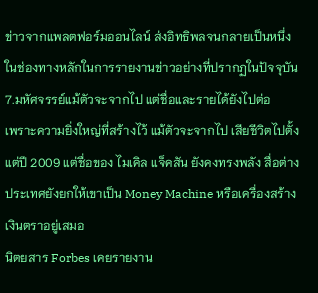ข่าวจากแพลตฟอร์มออนไลน์ ส่งอิทธิพลจนกลายเป็นหนึ่งในช่องทางหลักในการรายงานข่าวอย่างที่ปรากฏในปัจจุบัน
7.มหัศจรรย์แม้ตัวจะจากไป แต่ชื่อและรายได้ยังไปต่อ
เพราะความยิ่งใหญ่ที่สร้างไว้ แม้ตัวจะจากไป เสียชีวิตไปตั้งแต่ปี 2009 แต่ชื่อของ ไมเคิล แจ็คสัน ยังคงทรงพลัง สื่อต่างประเทศยังยกให้เขาเป็น Money Machine หรือเครื่องสร้างเงินตราอยู่เสมอ
นิตยสาร Forbes เคยรายงาน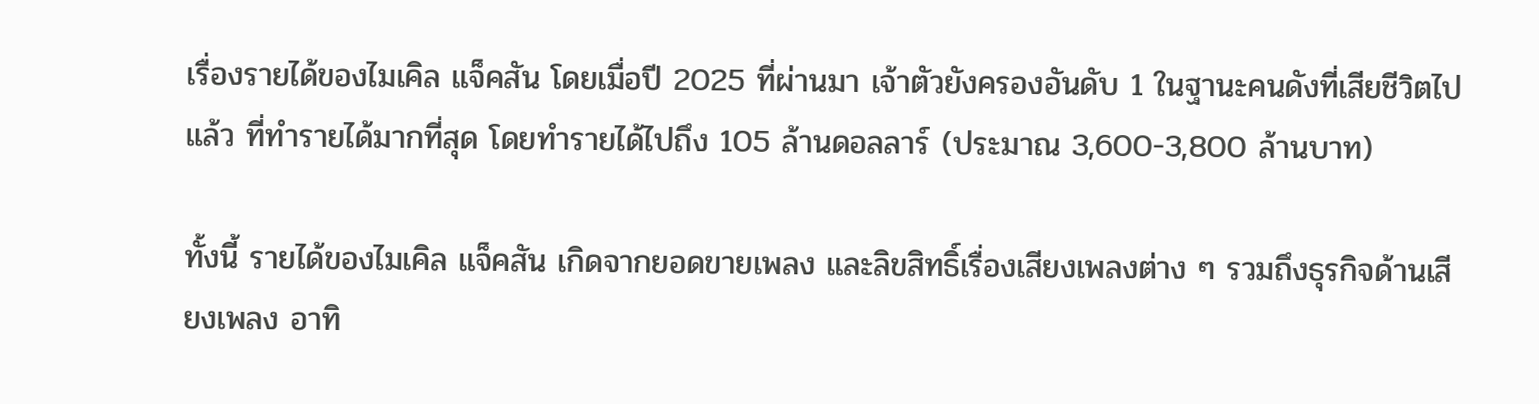เรื่องรายได้ของไมเคิล แจ็คสัน โดยเมื่อปี 2025 ที่ผ่านมา เจ้าตัวยังครองอันดับ 1 ในฐานะคนดังที่เสียชีวิตไปแล้ว ที่ทำรายได้มากที่สุด โดยทำรายได้ไปถึง 105 ล้านดอลลาร์ (ประมาณ 3,600-3,800 ล้านบาท)

ทั้งนี้ รายได้ของไมเคิล แจ็คสัน เกิดจากยอดขายเพลง และลิขสิทธิ์เรื่องเสียงเพลงต่าง ๆ รวมถึงธุรกิจด้านเสียงเพลง อาทิ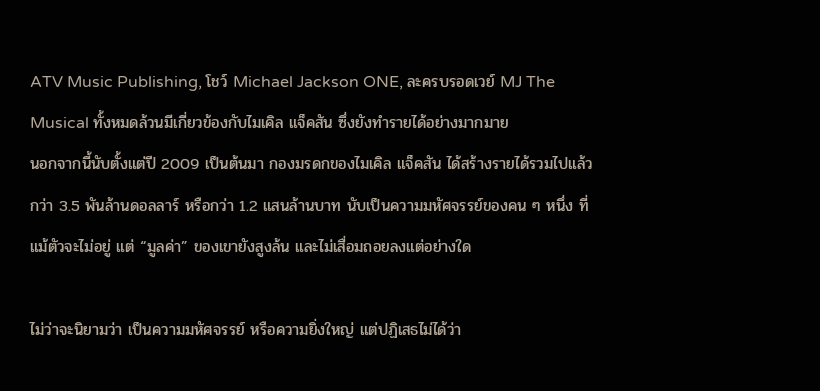ATV Music Publishing, โชว์ Michael Jackson ONE, ละครบรอดเวย์ MJ The Musical ทั้งหมดล้วนมีเกี่ยวข้องกับไมเคิล แจ็คสัน ซึ่งยังทำรายได้อย่างมากมาย
นอกจากนี้นับตั้งแต่ปี 2009 เป็นต้นมา กองมรดกของไมเคิล แจ็คสัน ได้สร้างรายได้รวมไปแล้วกว่า 3.5 พันล้านดอลลาร์ หรือกว่า 1.2 แสนล้านบาท นับเป็นความมหัศจรรย์ของคน ๆ หนึ่ง ที่แม้ตัวจะไม่อยู่ แต่ “มูลค่า” ของเขายังสูงล้น และไม่เสื่อมถอยลงแต่อย่างใด

ไม่ว่าจะนิยามว่า เป็นความมหัศจรรย์ หรือความยิ่งใหญ่ แต่ปฏิเสธไม่ได้ว่า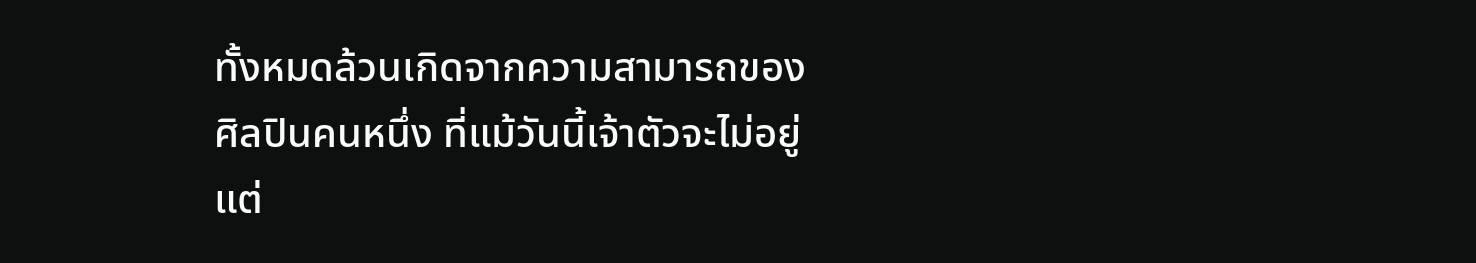ทั้งหมดล้วนเกิดจากความสามารถของศิลปินคนหนึ่ง ที่แม้วันนี้เจ้าตัวจะไม่อยู่ แต่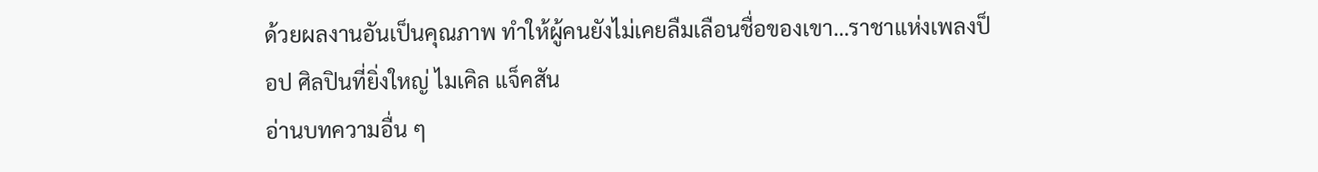ด้วยผลงานอันเป็นคุณภาพ ทำให้ผู้คนยังไม่เคยลืมเลือนชื่อของเขา…ราชาแห่งเพลงป็อป ศิลปินที่ยิ่งใหญ่ ไมเคิล แจ็คสัน
อ่านบทความอื่น ๆ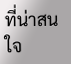ที่น่าสนใจ